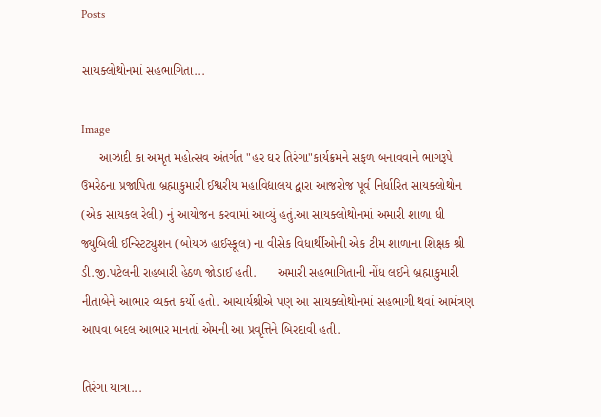Posts

સાયક્લોથોનમાં સહભાગિતા...

Image
     આઝાદી કા અમૃત મહોત્સવ અંતર્ગત "હર ઘર તિરંગા"કાર્યક્રમને સફળ બનાવવાને ભાગરૂપે ઉમરેઠના પ્રજાપિતા બ્રહ્માકુમારી ઈશ્વરીય મહાવિદ્યાલય દ્વારા આજરોજ પૂર્વ નિર્ધારિત સાયક્લોથોન (એક સાયકલ રેલી) નું આયોજન કરવામાં આવ્યું હતું.આ સાયક્લોથોનમાં અમારી શાળા ધી જ્યુબિલી ઈન્સ્ટિટ્યુશન (બોયઝ હાઈસ્કૂલ) ના વીસેક વિધાર્થીઓની એક ટીમ શાળાના શિક્ષક શ્રી ડી.જી.પટેલની રાહબારી હેઠળ જોડાઈ હતી.      અમારી સહભાગિતાની નોંધ લઈને બ્રહ્માકુમારી નીતાબેને આભાર વ્યક્ત કર્યો હતો. આચાર્યશ્રીએ પણ આ સાયક્લોથોનમાં સહભાગી થવાં આમંત્રણ આપવા બદલ આભાર માનતાં એમની આ પ્રવૃત્તિને બિરદાવી હતી.

તિરંગા યાત્રા...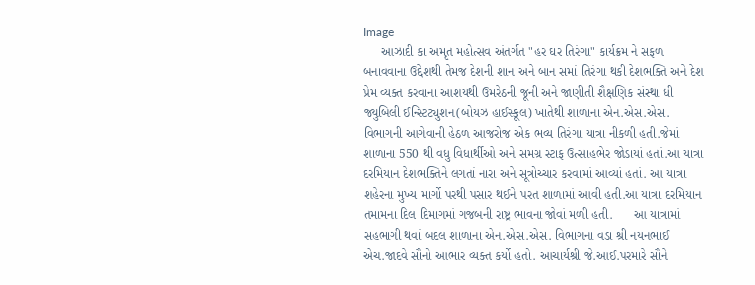Image
     આઝાદી કા અમૃત મહોત્સવ અંતર્ગત "હર ઘર તિરંગા" કાર્યક્રમ ને સફળ બનાવવાના ઉદ્દેશથી તેમજ દેશની શાન અને બાન સમાં તિરંગા થકી દેશભક્તિ અને દેશ પ્રેમ વ્યક્ત કરવાના આશયથી ઉમરેઠની જૂની અને જાણીતી શૈક્ષણિક સંસ્થા ધી જ્યુબિલી ઈન્સ્ટિટ્યુશન(બોયઝ હાઈસ્કૂલ) ખાતેથી શાળાના એન.એસ.એસ. વિભાગની આગેવાની હેઠળ આજરોજ એક ભવ્ય તિરંગા યાત્રા નીકળી હતી.જેમાં શાળાના 550 થી વધુ વિધાર્થીઓ અને સમગ્ર સ્ટાફ ઉત્સાહભેર જોડાયાં હતાં.આ યાત્રા દરમિયાન દેશભક્તિને લગતાં નારા અને સૂત્રોચ્ચાર કરવામાં આવ્યાં હતાં. આ યાત્રા શહેરના મુખ્ય માર્ગો પરથી પસાર થઈને પરત શાળામાં આવી હતી.આ યાત્રા દરમિયાન તમામના દિલ દિમાગમાં ગજબની રાષ્ટ્ર ભાવના જોવાં મળી હતી.      આ યાત્રામાં સહભાગી થવાં બદલ શાળાના એન.એસ.એસ. વિભાગના વડા શ્રી નયનભાઈ એચ.જાદવે સૌનો આભાર વ્યક્ત કર્યો હતો. આચાર્યશ્રી જે.આઈ.પરમારે સૌને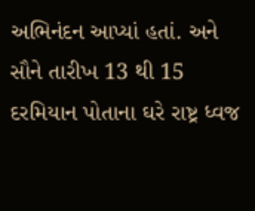અભિનંદન આપ્યાં હતાં. અને સૌને તારીખ 13 થી 15 દરમિયાન પોતાના ઘરે રાષ્ટ્ર ધ્વજ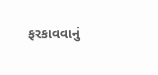ફરકાવવાનું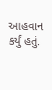આહવાન કર્યું હતું.